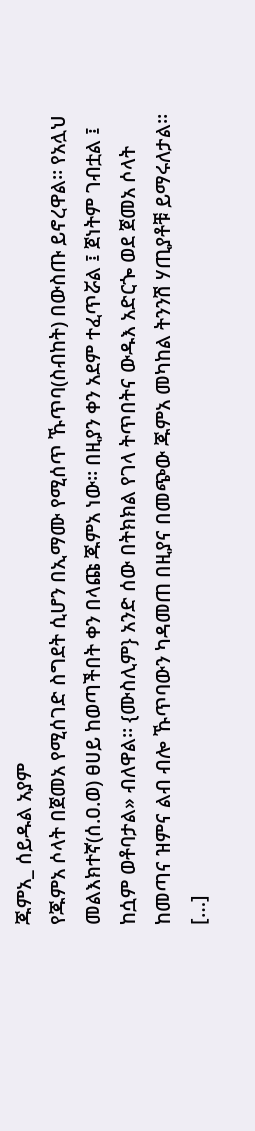ጁምአ_ ሰይዱል አያም
የጁምአ ሶላት በጀመአ የሚሰገድ ስግደት ሲሆን በኢማሙ የሚሰጥ ኹጥባ(ስብከት) በውስጡ ይኖረዋል። የአሏህ መልእክተኛ(ሰ.ዐ.ወ) ፀሀይ ከወጣችበት ቀን በላጩ ጁምአ ነው። በዚያን ቀን አደም ተፈጥሯል ፤ ጀነትም ገብቷል ፤ ከሷም ወቶባታል» ብለዋል። {ሙስሊም} አንድ ሰው በትክክል የገላ ትጥበትና ውዱእ አድርጐ ወደ ጀመአ ሶላት ከመጣና ዝምና ልብ ብሎ ኹጥባውን ካዳመጠ በዚያና በመጭው ጁምአ መካከል ትንንሽ ሃጢያቶቹ ይማሩለታል። […]